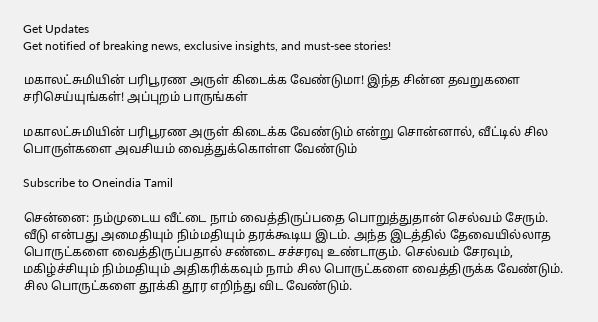Get Updates
Get notified of breaking news, exclusive insights, and must-see stories!

மகாலட்சுமியின் பரிபூரண அருள் கிடைக்க வேண்டுமா! இந்த சின்ன தவறுகளை சரிசெய்யுங்கள்! அப்புறம் பாருங்கள்

மகாலட்சுமியின் பரிபூரண அருள் கிடைக்க வேண்டும் என்று சொன்னால், வீட்டில் சில பொருள்களை அவசியம் வைத்துக்கொள்ள வேண்டும்

Subscribe to Oneindia Tamil

சென்னை: நம்முடைய வீட்டை நாம் வைத்திருப்பதை பொறுத்துதான் செல்வம் சேரும். வீடு என்பது அமைதியும் நிம்மதியும் தரக்கூடிய இடம். அந்த இடத்தில் தேவையில்லாத பொருட்களை வைத்திருப்பதால் சண்டை சச்சரவு உண்டாகும். செல்வம் சேரவும், மகிழ்ச்சியும் நிம்மதியும் அதிகரிக்கவும் நாம் சில பொருட்களை வைத்திருக்க வேண்டும். சில பொருட்களை தூக்கி தூர எறிந்து விட வேண்டும்.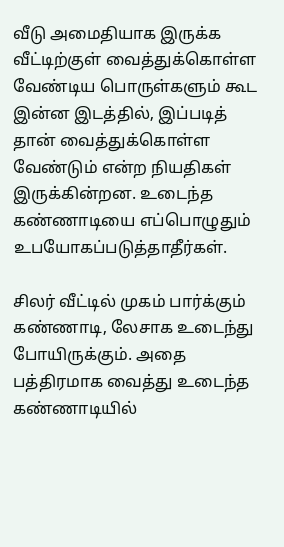வீடு அமைதியாக இருக்க வீட்டிற்குள் வைத்துக்கொள்ள வேண்டிய பொருள்களும் கூட இன்ன இடத்தில், இப்படித் தான் வைத்துக்கொள்ள வேண்டும் என்ற நியதிகள் இருக்கின்றன. உடைந்த கண்ணாடியை எப்பொழுதும் உபயோகப்படுத்தாதீர்கள்.

சிலர் வீட்டில் முகம் பார்க்கும் கண்ணாடி, லேசாக உடைந்து போயிருக்கும். அதை பத்திரமாக வைத்து உடைந்த கண்ணாடியில்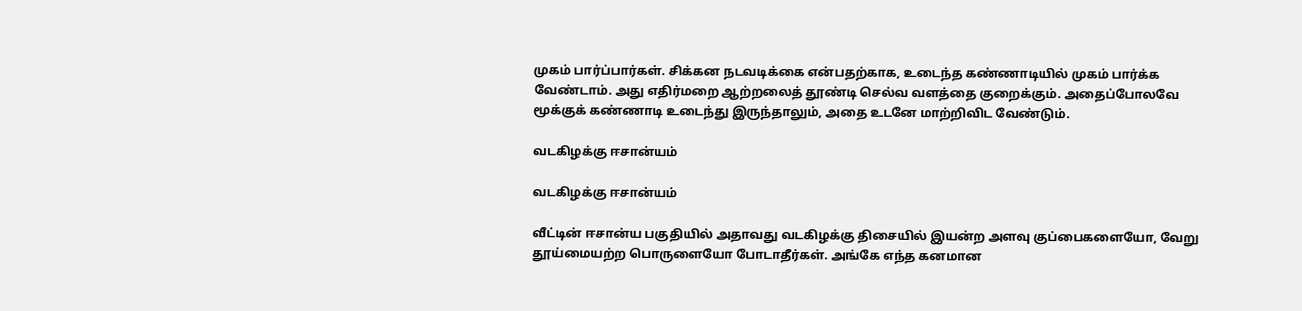முகம் பார்ப்பார்கள். சிக்கன நடவடிக்கை என்பதற்காக, உடைந்த கண்ணாடியில் முகம் பார்க்க வேண்டாம். அது எதிர்மறை ஆற்றலைத் தூண்டி செல்வ வளத்தை குறைக்கும். அதைப்போலவே மூக்குக் கண்ணாடி உடைந்து இருந்தாலும், அதை உடனே மாற்றிவிட வேண்டும்.

வடகிழக்கு ஈசான்யம்

வடகிழக்கு ஈசான்யம்

வீட்டின் ஈசான்ய பகுதியில் அதாவது வடகிழக்கு திசையில் இயன்ற அளவு குப்பைகளையோ, வேறு தூய்மையற்ற பொருளையோ போடாதீர்கள். அங்கே எந்த கனமான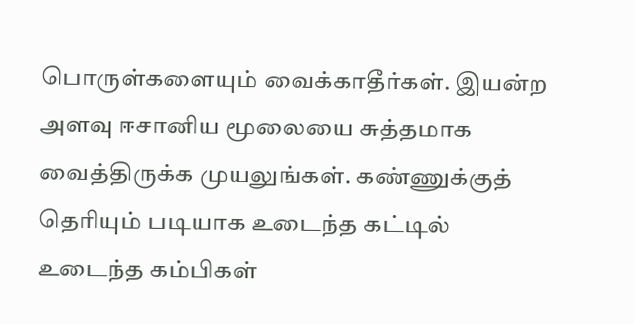பொருள்களையும் வைக்காதீர்கள். இயன்ற அளவு ஈசானிய மூலையை சுத்தமாக வைத்திருக்க முயலுங்கள். கண்ணுக்குத் தெரியும் படியாக உடைந்த கட்டில் உடைந்த கம்பிகள்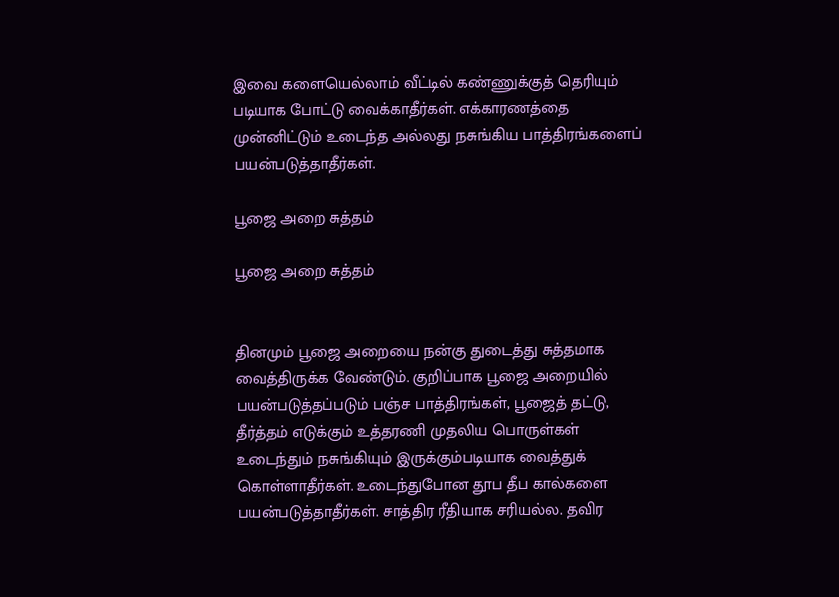இவை களையெல்லாம் வீட்டில் கண்ணுக்குத் தெரியும் படியாக போட்டு வைக்காதீர்கள். எக்காரணத்தை முன்னிட்டும் உடைந்த அல்லது நசுங்கிய பாத்திரங்களைப் பயன்படுத்தாதீர்கள்.

பூஜை அறை சுத்தம்

பூஜை அறை சுத்தம்


தினமும் பூஜை அறையை நன்கு துடைத்து சுத்தமாக வைத்திருக்க வேண்டும். குறிப்பாக பூஜை அறையில் பயன்படுத்தப்படும் பஞ்ச பாத்திரங்கள், பூஜைத் தட்டு, தீர்த்தம் எடுக்கும் உத்தரணி முதலிய பொருள்கள் உடைந்தும் நசுங்கியும் இருக்கும்படியாக வைத்துக் கொள்ளாதீர்கள். உடைந்துபோன தூப தீப கால்களை பயன்படுத்தாதீர்கள். சாத்திர ரீதியாக சரியல்ல. தவிர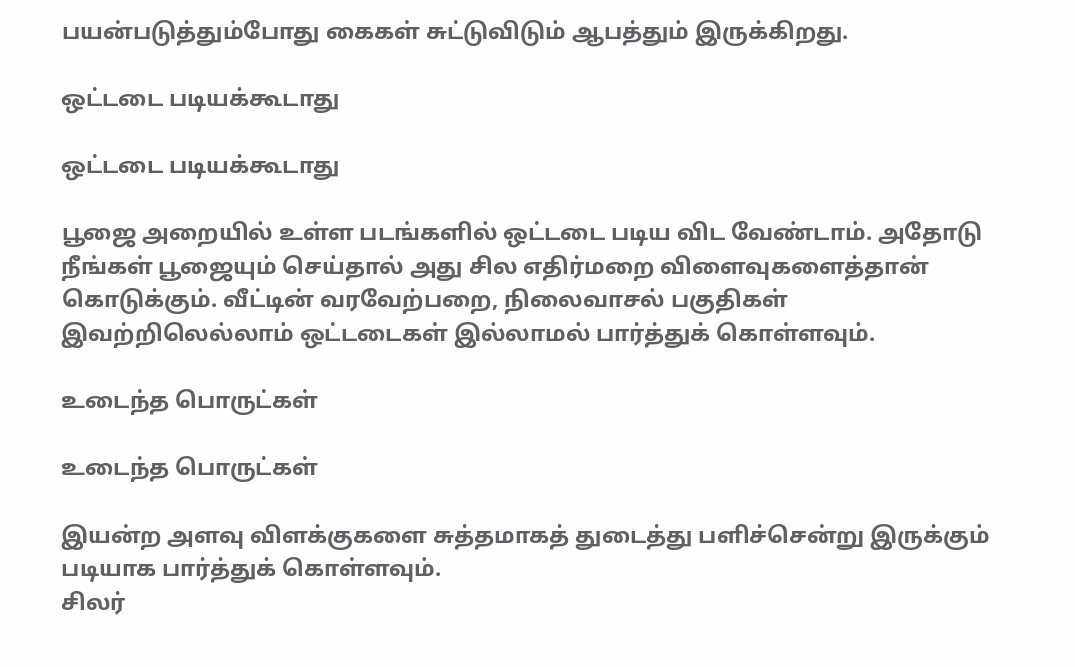பயன்படுத்தும்போது கைகள் சுட்டுவிடும் ஆபத்தும் இருக்கிறது.

ஒட்டடை படியக்கூடாது

ஒட்டடை படியக்கூடாது

பூஜை அறையில் உள்ள படங்களில் ஒட்டடை படிய விட வேண்டாம். அதோடு நீங்கள் பூஜையும் செய்தால் அது சில எதிர்மறை விளைவுகளைத்தான் கொடுக்கும். வீட்டின் வரவேற்பறை, நிலைவாசல் பகுதிகள் இவற்றிலெல்லாம் ஒட்டடைகள் இல்லாமல் பார்த்துக் கொள்ளவும்.

உடைந்த பொருட்கள்

உடைந்த பொருட்கள்

இயன்ற அளவு விளக்குகளை சுத்தமாகத் துடைத்து பளிச்சென்று இருக்கும் படியாக பார்த்துக் கொள்ளவும்.
சிலர்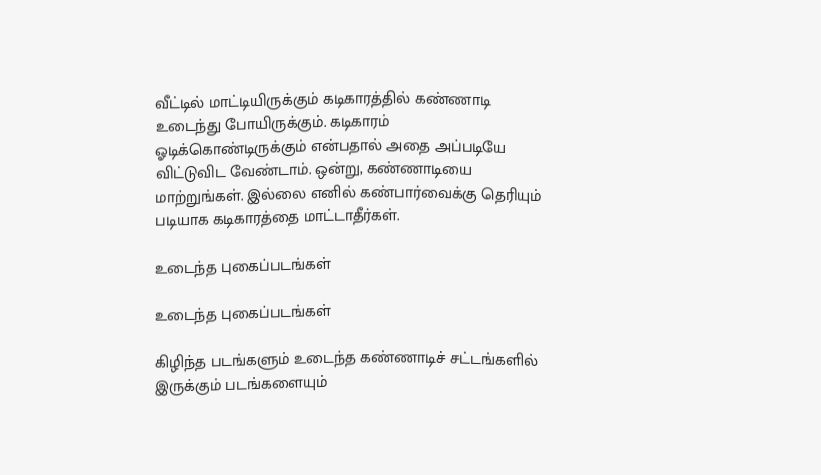வீட்டில் மாட்டியிருக்கும் கடிகாரத்தில் கண்ணாடி உடைந்து போயிருக்கும். கடிகாரம் ஓடிக்கொண்டிருக்கும் என்பதால் அதை அப்படியே விட்டுவிட வேண்டாம். ஒன்று, கண்ணாடியை மாற்றுங்கள். இல்லை எனில் கண்பார்வைக்கு தெரியும் படியாக கடிகாரத்தை மாட்டாதீர்கள்.

உடைந்த புகைப்படங்கள்

உடைந்த புகைப்படங்கள்

கிழிந்த படங்களும் உடைந்த கண்ணாடிச் சட்டங்களில் இருக்கும் படங்களையும்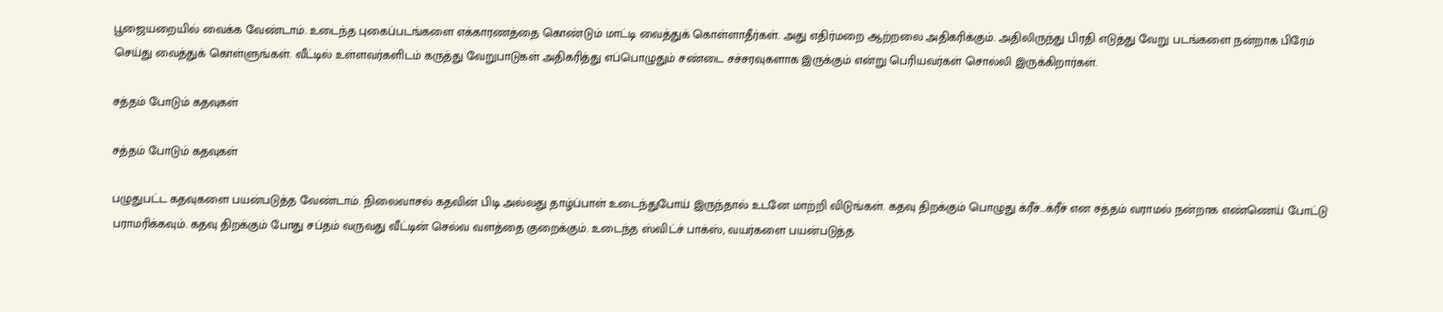பூஜையறையில் வைக்க வேண்டாம். உடைந்த புகைப்படங்களை எக்காரணத்தை கொண்டும் மாட்டி வைத்துக் கொள்ளாதீர்கள். அது எதிர்மறை ஆற்றலை அதிகரிக்கும். அதிலிருந்து பிரதி எடுத்து வேறு படங்களை நன்றாக பிரேம் செய்து வைத்துக் கொள்ளுங்கள். வீட்டில் உள்ளவர்களிடம் கருத்து வேறுபாடுகள் அதிகரித்து எப்பொழுதும் சண்டை சச்சரவுகளாக இருக்கும் என்று பெரியவர்கள் சொல்லி இருக்கிறார்கள்.

சத்தம் போடும் கதவுகள்

சத்தம் போடும் கதவுகள்

பழுதுபட்ட கதவுகளை பயன்படுத்த வேண்டாம். நிலைவாசல் கதவின் பிடி அல்லது தாழ்ப்பாள் உடைந்துபோய் இருந்தால் உடனே மாற்றி விடுங்கள். கதவு திறக்கும் பொழுது க்ரீச்...க்ரீச் என சத்தம் வராமல் நன்றாக எண்ணெய் போட்டு பராமரிக்கவும். கதவு திறக்கும் போது சப்தம் வருவது வீட்டின் செல்வ வளத்தை குறைக்கும். உடைந்த ஸ்விட்ச் பாக்ஸ், வயர்களை பயன்படுத்த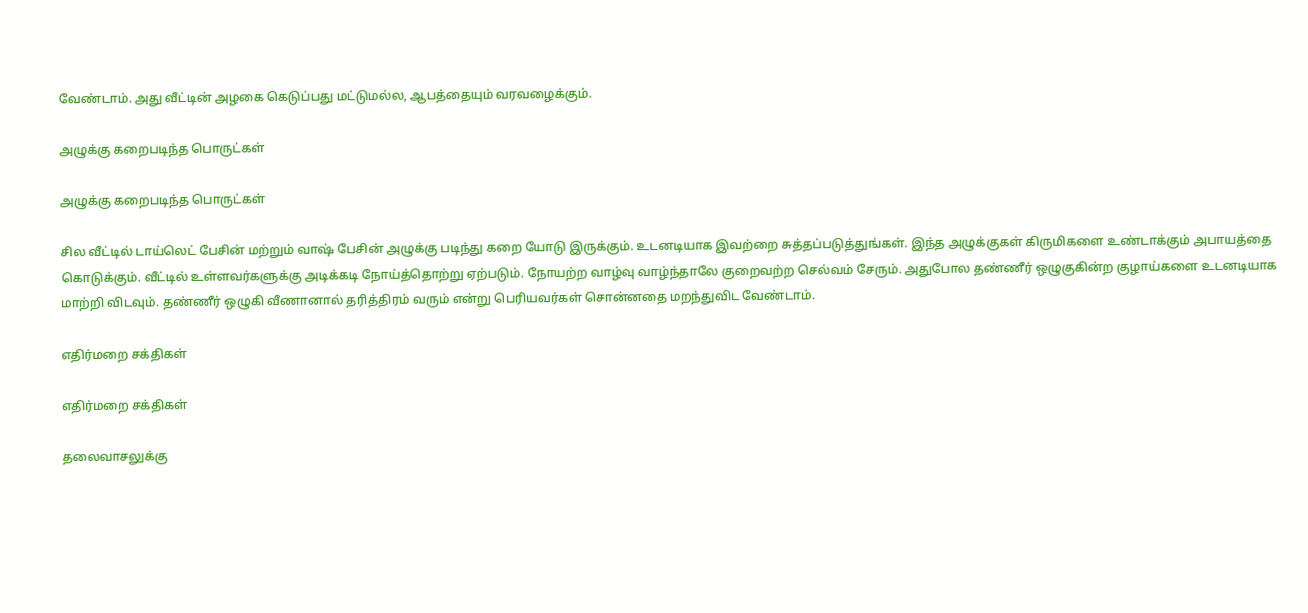வேண்டாம். அது வீட்டின் அழகை கெடுப்பது மட்டுமல்ல, ஆபத்தையும் வரவழைக்கும்.

அழுக்கு கறைபடிந்த பொருட்கள்

அழுக்கு கறைபடிந்த பொருட்கள்

சில வீட்டில் டாய்லெட் பேசின் மற்றும் வாஷ் பேசின் அழுக்கு படிந்து கறை யோடு இருக்கும். உடனடியாக இவற்றை சுத்தப்படுத்துங்கள். இந்த அழுக்குகள் கிருமிகளை உண்டாக்கும் அபாயத்தை கொடுக்கும். வீட்டில் உள்ளவர்களுக்கு அடிக்கடி நோய்த்தொற்று ஏற்படும். நோயற்ற வாழ்வு வாழ்ந்தாலே குறைவற்ற செல்வம் சேரும். அதுபோல தண்ணீர் ஒழுகுகின்ற குழாய்களை உடனடியாக மாற்றி விடவும். தண்ணீர் ஒழுகி வீணானால் தரித்திரம் வரும் என்று பெரியவர்கள் சொன்னதை மறந்துவிட வேண்டாம்.

எதிர்மறை சக்திகள்

எதிர்மறை சக்திகள்

தலைவாசலுக்கு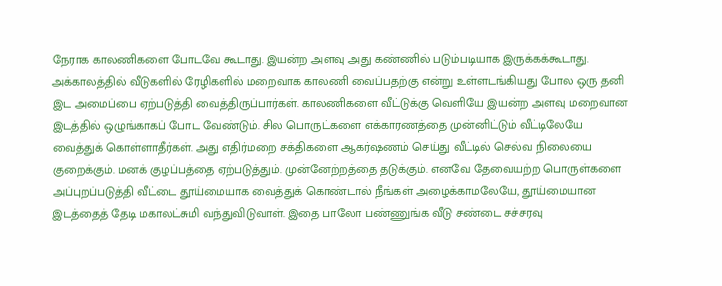நேராக காலணிகளை போடவே கூடாது. இயன்ற அளவு அது கண்ணில் படும்படியாக இருக்கக்கூடாது. அக்காலத்தில் வீடுகளில் ரேழிகளில் மறைவாக காலணி வைப்பதற்கு என்று உள்ளடங்கியது போல ஒரு தனி இட அமைப்பை ஏற்படுத்தி வைத்திருப்பார்கள். காலணிகளை வீட்டுக்கு வெளியே இயன்ற அளவு மறைவான இடத்தில் ஒழுங்காகப் போட வேண்டும். சில பொருட்களை எக்காரணத்தை முன்னிட்டும் வீட்டிலேயே வைத்துக் கொள்ளாதீர்கள். அது எதிர்மறை சக்திகளை ஆகர்ஷணம் செய்து வீட்டில் செல்வ நிலையை குறைக்கும். மனக் குழப்பத்தை ஏற்படுத்தும். முன்னேற்றத்தை தடுக்கும். எனவே தேவையற்ற பொருள்களை அப்புறப்படுத்தி வீட்டை தூய்மையாக வைத்துக் கொண்டால் நீங்கள் அழைக்காமலேயே, தூய்மையான இடத்தைத் தேடி மகாலட்சுமி வந்துவிடுவாள். இதை பாலோ பண்ணுங்க வீடு சண்டை சச்சரவு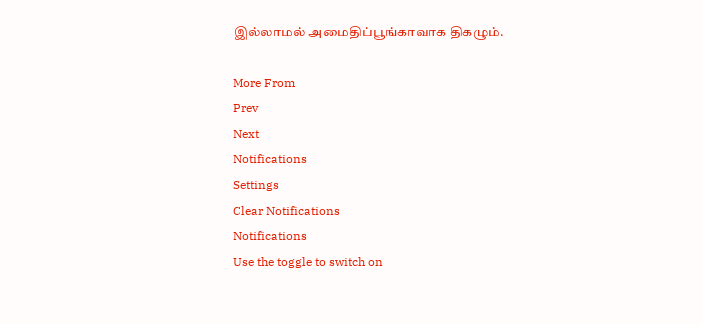இல்லாமல் அமைதிப்பூங்காவாக திகழும்.

More From
Prev
Next
Notifications
Settings
Clear Notifications
Notifications
Use the toggle to switch on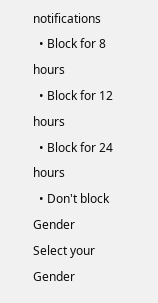notifications
  • Block for 8 hours
  • Block for 12 hours
  • Block for 24 hours
  • Don't block
Gender
Select your Gender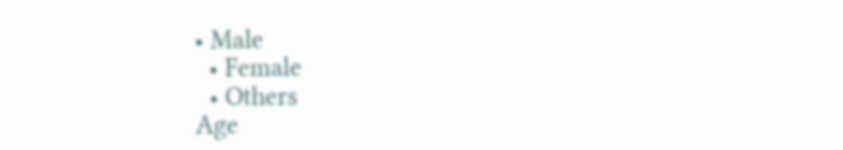• Male
  • Female
  • Others
Age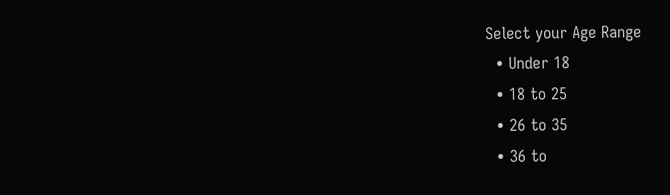Select your Age Range
  • Under 18
  • 18 to 25
  • 26 to 35
  • 36 to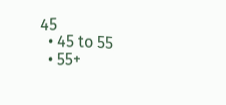45
  • 45 to 55
  • 55+